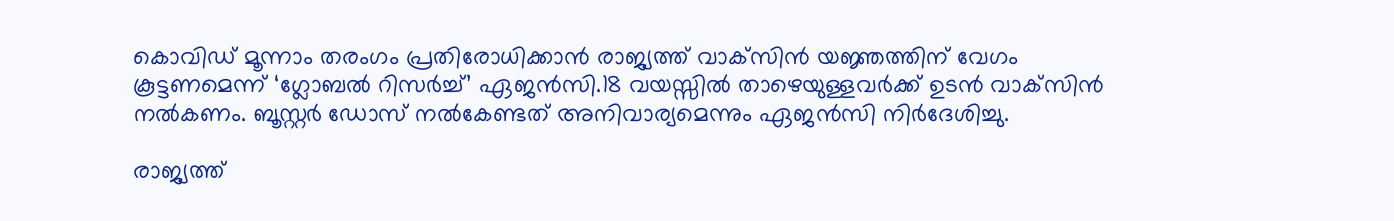കൊവിഡ് മൂന്നാം തരംഗം പ്രതിരോധിക്കാന്‍ രാജ്യത്ത്‌ വാക്‌സിന്‍ യ‍ജ്ഞത്തിന് വേഗം കൂട്ടണമെന്ന്‌ ‘ഗ്ലോബല്‍ റിസര്‍ച്ച്‌’ ഏജന്‍സി.18 വയസ്സില്‍ താഴെയുള്ളവര്‍ക്ക്‌ ഉടന്‍ വാക്‌സിന്‍ നല്‍കണം. ബൂസ്റ്റര്‍ ഡോസ്‌ നല്‍കേണ്ടത് അനിവാര്യമെന്നും ഏജന്‍സി നിര്‍ദേശിച്ചു.

രാജ്യത്ത്‌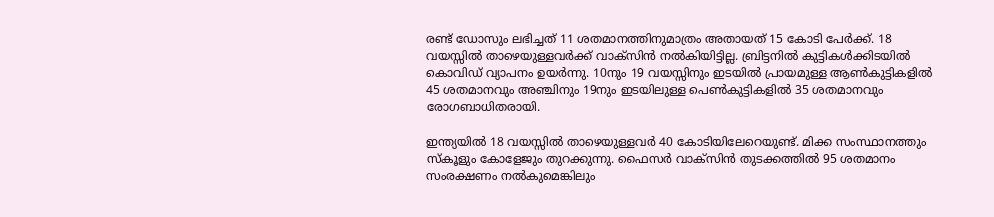രണ്ട്‌ ഡോസും ലഭിച്ചത് 11 ശതമാനത്തിനുമാത്രം അതായത് 15 കോടി പേര്‍ക്ക്‌. 18 വയസ്സില്‍ താഴെയുള്ളവര്‍ക്ക്‌ വാക്‌സിന്‍ നല്‍കിയിട്ടില്ല. ബ്രിട്ടനില്‍ കുട്ടികള്‍ക്കിടയില്‍ കൊവിഡ്‌ വ്യാപനം ഉയര്‍ന്നു. 10നും 19 വയസ്സിനും ഇടയില്‍ പ്രായമുള്ള ആണ്‍കുട്ടികളില്‍ 45 ശതമാനവും അഞ്ചിനും 19നും ഇടയിലുള്ള പെണ്‍കുട്ടികളില്‍ 35 ശതമാനവും രോഗബാധിതരായി.

ഇന്ത്യയില്‍ 18 വയസ്സില്‍ താഴെയുള്ളവര്‍ 40 കോടിയിലേറെയുണ്ട്. മിക്ക സംസ്ഥാനത്തും സ്‌കൂളും കോളേജും തുറക്കുന്നു. ഫൈസര്‍ വാക്‌സിന്‍ തുടക്കത്തില്‍ 95 ശതമാനം സംരക്ഷണം നല്‍കുമെങ്കിലും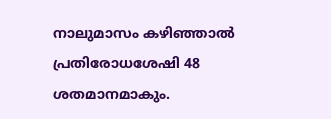നാലുമാസം കഴിഞ്ഞാല്‍ പ്രതിരോധശേഷി 48 ശതമാനമാകും.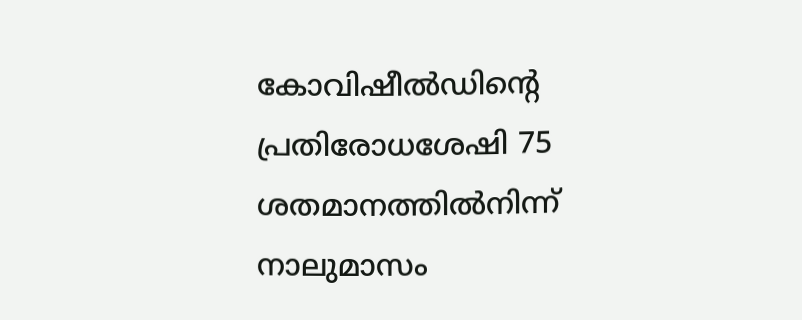കോവിഷീല്‍ഡിന്റെ പ്രതിരോധശേഷി 75 ശതമാനത്തില്‍നിന്ന് നാലുമാസം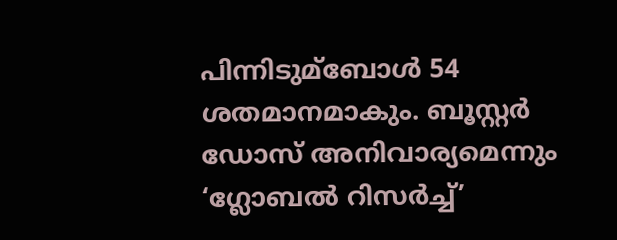പിന്നിടുമ്ബോള്‍ 54 ശതമാനമാകും. ബൂസ്റ്റര്‍ ഡോസ്‌ അനിവാര്യമെന്നും ‘ഗ്ലോബല്‍ റിസര്‍ച്ച്‌’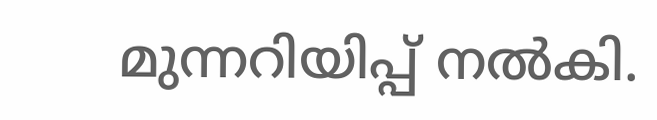മുന്നറിയിപ്പ് നല്‍കി.